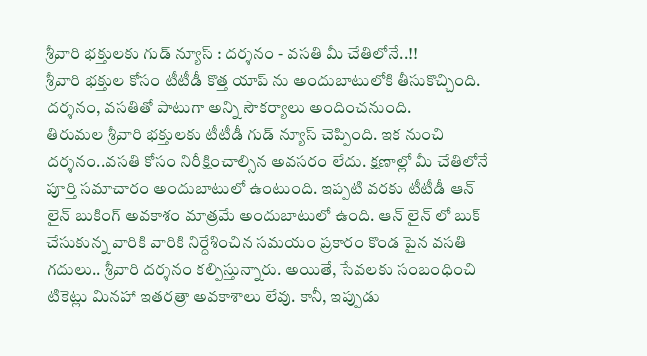శ్రీవారి భక్తులకు గుడ్ న్యూస్ : దర్శనం - వసతి మీ చేతిలోనే..!!
శ్రీవారి భక్తుల కోసం టీటీడీ కొత్త యాప్ ను అందుబాటులోకి తీసుకొచ్చింది. దర్శనం, వసతితో పాటుగా అన్ని సౌకర్యాలు అందించనుంది.
తిరుమల శ్రీవారి భక్తులకు టీటీడీ గుడ్ న్యూస్ చెప్పింది. ఇక నుంచి దర్శనం..వసతి కోసం నిరీక్షించాల్సిన అవసరం లేదు. క్షణాల్లో మీ చేతిలోనే పూర్తి సమాచారం అందుబాటులో ఉంటుంది. ఇప్పటి వరకు టీటీడీ ఆన్ లైన్ బుకింగ్ అవకాశం మాత్రమే అందుబాటులో ఉంది. ఆన్ లైన్ లో బుక్ చేసుకున్న వారికి వారికి నిర్దేశించిన సమయం ప్రకారం కొండ పైన వసతి గదులు.. శ్రీవారి దర్శనం కల్పిస్తున్నారు. అయితే, సేవలకు సంబంధించి టికెట్లు మినహా ఇతరత్రా అవకాశాలు లేవు. కానీ, ఇప్పుడు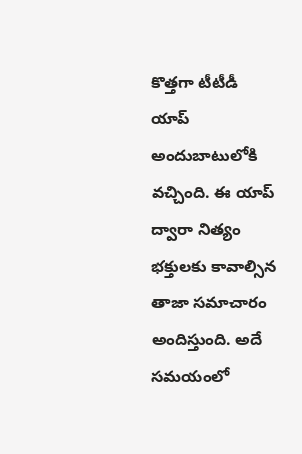కొత్తగా టీటీడీ యాప్ అందుబాటులోకి వచ్చింది. ఈ యాప్ ద్వారా నిత్యం భక్తులకు కావాల్సిన తాజా సమాచారం అందిస్తుంది. అదే సమయంలో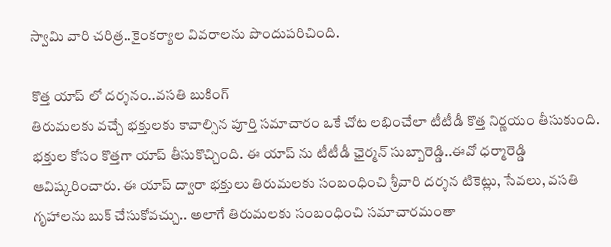స్వామి వారి చరిత్ర..కైంకర్యాల వివరాలను పొందుపరిచింది.

కొత్త యాప్ లో దర్శనం..వసతి బుకింగ్
తిరుమలకు వచ్చే భక్తులకు కావాల్సిన పూర్తి సమాచారం ఒకే చోట లభించేలా టీటీడీ కొత్త నిర్ణయం తీసుకుంది. భక్తుల కోసం కొత్తగా యాప్ తీసుకొచ్చింది. ఈ యాప్ ను టీటీడీ ఛైర్మన్ సుబ్బారెడ్డి..ఈవో ధర్మారెడ్డి ఆవిష్కరించారు. ఈ యాప్ ద్వారా భక్తులు తిరుమలకు సంబంధించి శ్రీవారి దర్శన టికెట్లు, సేవలు, వసతి గృహాలను బుక్ చేసుకోవచ్చు.. అలాగే తిరుమలకు సంబంధించి సమాచారమంతా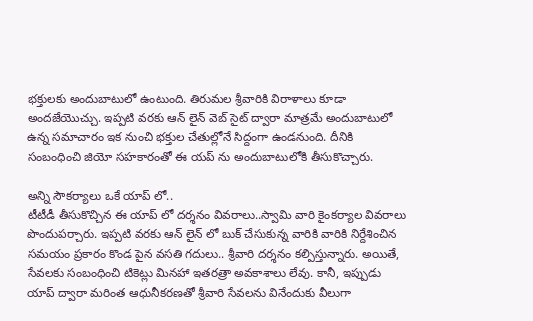భక్తులకు అందుబాటులో ఉంటుంది. తిరుమల శ్రీవారికి విరాళాలు కూడా అందజేయొచ్చు. ఇప్పటి వరకు ఆన్ లైన్ వెబ్ సైట్ ద్వారా మాత్రమే అందుబాటులో ఉన్న సమాచారం ఇక నుంచి భక్తుల చేతుల్లోనే సిద్దంగా ఉండనుంది. దీనికి సంబంధించి జియో సహకారంతో ఈ యప్ ను అందుబాటులోకి తీసుకొచ్చారు.

అన్ని సౌకర్యాలు ఒకే యాప్ లో..
టీటీడీ తీసుకొచ్చిన ఈ యాప్ లో దర్శనం వివరాలు..స్వామి వారి కైంకర్యాల వివరాలు పొందుపర్చారు. ఇప్పటి వరకు ఆన్ లైన్ లో బుక్ చేసుకున్న వారికి వారికి నిర్దేశించిన సమయం ప్రకారం కొండ పైన వసతి గదులు.. శ్రీవారి దర్శనం కల్పిస్తున్నారు. అయితే, సేవలకు సంబంధించి టికెట్లు మినహా ఇతరత్రా అవకాశాలు లేవు. కానీ, ఇప్పుడు యాప్ ద్వారా మరింత ఆధునీకరణతో శ్రీవారి సేవలను వినేందుకు వీలుగా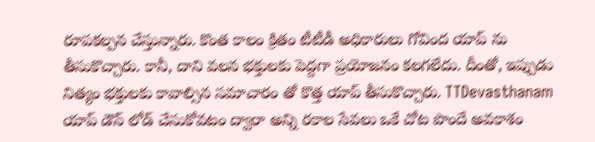రూపకల్పన చేస్తున్నారు. కొంత కాలం క్రితం టీటీడీ అధికారులు గోవింద యాప్ ను తీసుకొచ్చారు. కానీ, దాని వలన భక్తులకు పెద్దగా ప్రయోజనం కలగలేదు. దీంతో, ఇప్పుడు నిత్యం భక్తులకు కావాల్సిన సమాచారం తో కొత్త యాప్ తీసుకొచ్చారు. TTDevasthanam యాప్ డౌన్ లోడ్ చేసుకోవటం ద్వారా అన్ని రకాల సేవలు ఒకే చోట పొందే అవకాశం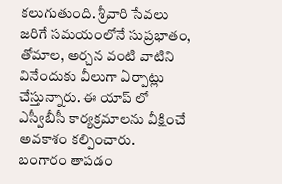కలుగుతుంది. శ్రీవారి సేవలు జరిగే సమయంలోనే సుప్రభాతం, తోమాల, అర్చన వంటి వాటిని వినేందుకు వీలుగా ఏర్పాట్లు చేస్తున్నారు. ఈ యాప్ లో ఎస్వీబీసీ కార్యక్రమాలను వీక్షించే అవకాశం కల్పించారు.
బంగారం తాపడం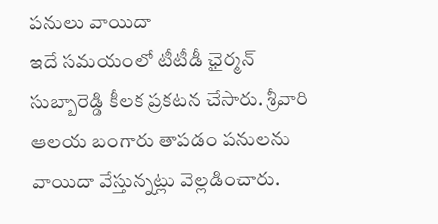పనులు వాయిదా
ఇదే సమయంలో టీటీడీ ఛైర్మన్ సుబ్బారెడ్డి కీలక ప్రకటన చేసారు. శ్రీవారి ఆలయ బంగారు తాపడం పనులను వాయిదా వేస్తున్నట్లు వెల్లడించారు.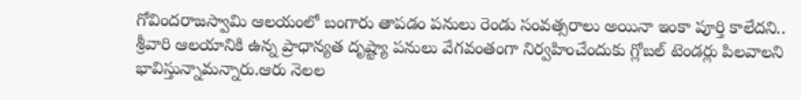గోవిందరాజస్వామి ఆలయంలో బంగారు తాపడం పనులు రెండు సంవత్సరాలు అయినా ఇంకా పూర్తి కాలేదని.. శ్రీవారి ఆలయానికి ఉన్న ప్రాధాన్యత దృష్ట్యా పనులు వేగవంతంగా నిర్వహించేందుకు గ్లోబల్ టెండర్లు పిలవాలని భావిస్తున్నామన్నారు.ఆరు నెలల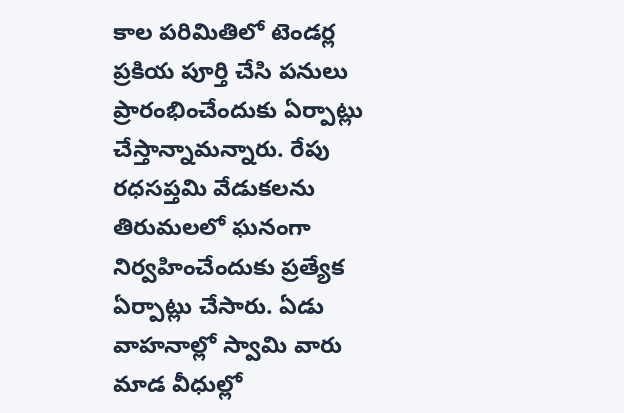కాల పరిమితిలో టెండర్ల ప్రకియ పూర్తి చేసి పనులు ప్రారంభించేందుకు ఏర్పాట్లు చేస్తాన్నామన్నారు. రేపు రధసప్తమి వేడుకలను తిరుమలలో ఘనంగా నిర్వహించేందుకు ప్రత్యేక ఏర్పాట్లు చేసారు. ఏడు వాహనాల్లో స్వామి వారు మాడ వీధుల్లో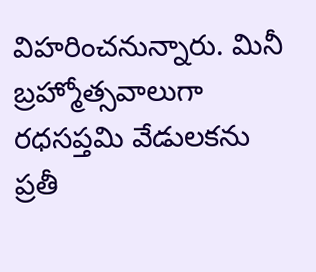విహరించనున్నారు. మినీ బ్రహ్మోత్సవాలుగా రధసప్తమి వేడులకను ప్రతీ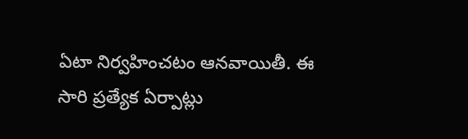ఏటా నిర్వహించటం ఆనవాయితీ. ఈ సారి ప్రత్యేక ఏర్పాట్లు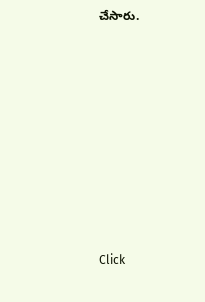చేసారు.












Click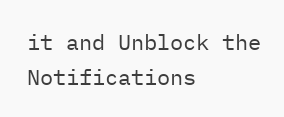it and Unblock the Notifications